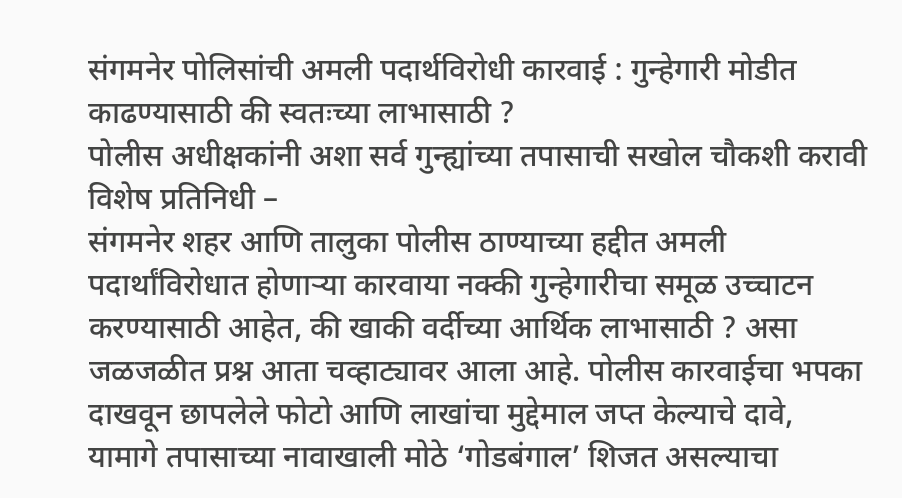संगमनेर पोलिसांची अमली पदार्थविरोधी कारवाई : गुन्हेगारी मोडीत काढण्यासाठी की स्वतःच्या लाभासाठी ?
पोलीस अधीक्षकांनी अशा सर्व गुन्ह्यांच्या तपासाची सखोल चौकशी करावी
विशेष प्रतिनिधी –
संगमनेर शहर आणि तालुका पोलीस ठाण्याच्या हद्दीत अमली पदार्थांविरोधात होणाऱ्या कारवाया नक्की गुन्हेगारीचा समूळ उच्चाटन करण्यासाठी आहेत, की खाकी वर्दीच्या आर्थिक लाभासाठी ? असा जळजळीत प्रश्न आता चव्हाट्यावर आला आहे. पोलीस कारवाईचा भपका दाखवून छापलेले फोटो आणि लाखांचा मुद्देमाल जप्त केल्याचे दावे, यामागे तपासाच्या नावाखाली मोठे ‘गोडबंगाल’ शिजत असल्याचा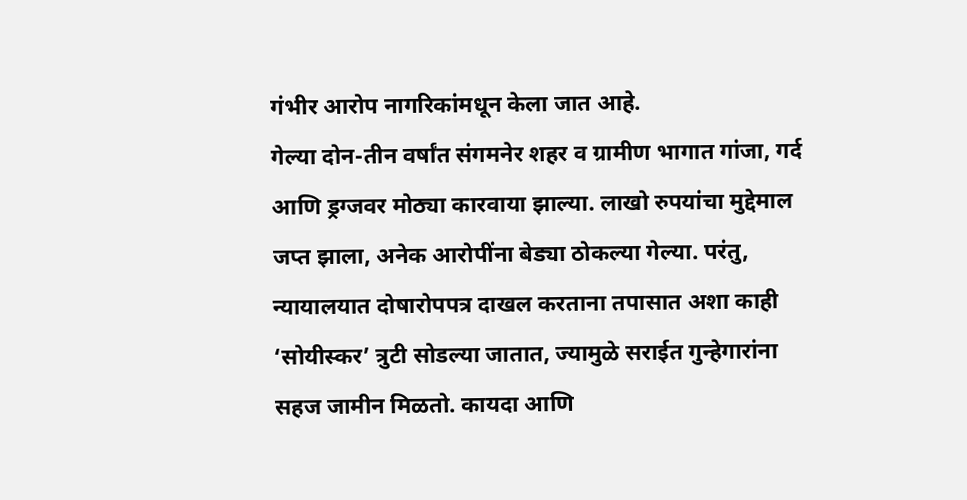गंभीर आरोप नागरिकांमधून केला जात आहे.
गेल्या दोन-तीन वर्षांत संगमनेर शहर व ग्रामीण भागात गांजा, गर्द आणि ड्रग्जवर मोठ्या कारवाया झाल्या. लाखो रुपयांचा मुद्देमाल जप्त झाला, अनेक आरोपींना बेड्या ठोकल्या गेल्या. परंतु, न्यायालयात दोषारोपपत्र दाखल करताना तपासात अशा काही ‘सोयीस्कर’ त्रुटी सोडल्या जातात, ज्यामुळे सराईत गुन्हेगारांना सहज जामीन मिळतो. कायदा आणि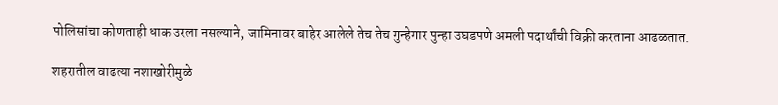पोलिसांचा कोणताही धाक उरला नसल्याने, जामिनावर बाहेर आलेले तेच तेच गुन्हेगार पुन्हा उघडपणे अमली पदार्थांची विक्री करताना आढळतात.

शहरातील वाढत्या नशाखोरीमुळे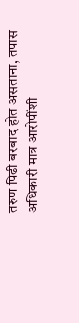तरुण पिढी बरबाद होत असताना, तपास अधिकारी मात्र आरोपींशी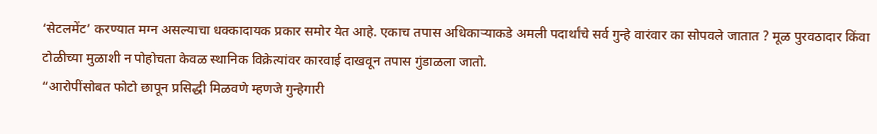‘सेटलमेंट’ करण्यात मग्न असल्याचा धक्कादायक प्रकार समोर येत आहे. एकाच तपास अधिकाऱ्याकडे अमली पदार्थांचे सर्व गुन्हे वारंवार का सोपवले जातात ? मूळ पुरवठादार किंवा टोळीच्या मुळाशी न पोहोचता केवळ स्थानिक विक्रेत्यांवर कारवाई दाखवून तपास गुंडाळला जातो.
“आरोपींसोबत फोटो छापून प्रसिद्धी मिळवणे म्हणजे गुन्हेगारी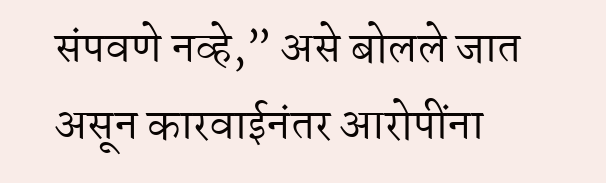संपवणे नव्हे,” असे बोलले जात असून कारवाईनंतर आरोपींना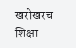खरोखरच शिक्षा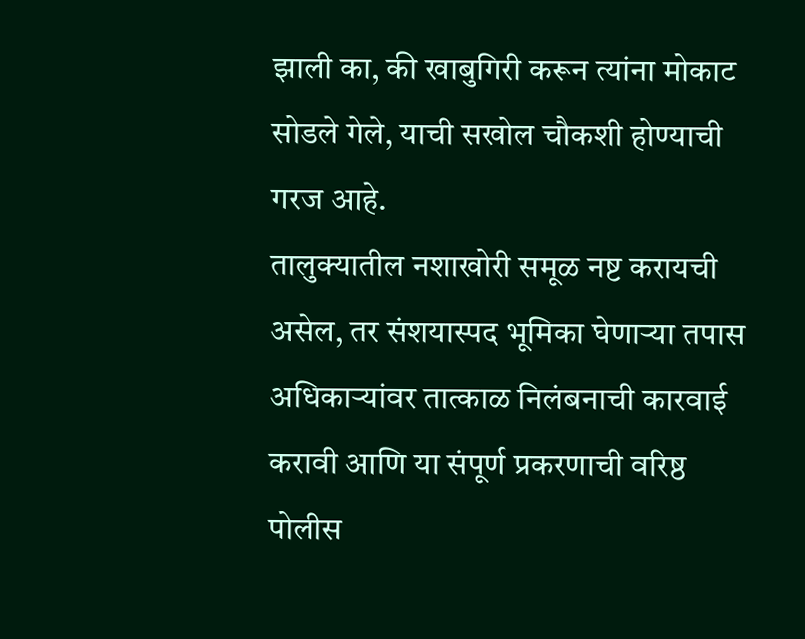झाली का, की खाबुगिरी करून त्यांना मोकाट सोडले गेले, याची सखोल चौकशी होण्याची गरज आहे.
तालुक्यातील नशाखोरी समूळ नष्ट करायची असेल, तर संशयास्पद भूमिका घेणाऱ्या तपास अधिकाऱ्यांवर तात्काळ निलंबनाची कारवाई करावी आणि या संपूर्ण प्रकरणाची वरिष्ठ पोलीस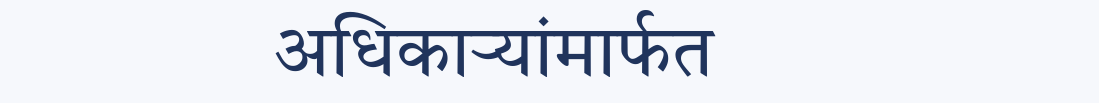अधिकाऱ्यांमार्फत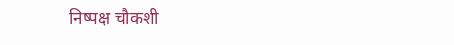निष्पक्ष चौकशी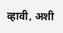व्हावी, अशी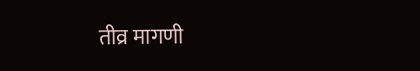तीव्र मागणी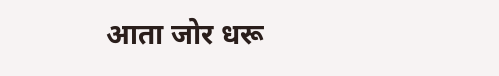आता जोर धरू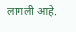लागली आहे.